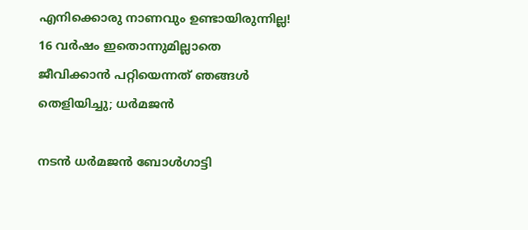എനിക്കൊരു നാണവും ഉണ്ടായിരുന്നില്ല! 16 വർഷം ഇതൊന്നുമില്ലാതെ ജീവിക്കാന്‍ പറ്റിയെന്നത് ഞങ്ങൾ തെളിയിച്ചു; ധർമജൻ

നടന്‍ ധര്‍മജന്‍ ബോള്‍ഗാട്ടി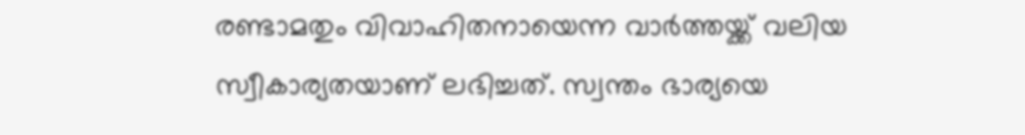രണ്ടാമതും വിവാഹിതനായെന്ന വാര്‍ത്തയ്ക്ക് വലിയ സ്വീകാര്യതയാണ് ലഭിച്ചത്. സ്വന്തം ഭാര്യയെ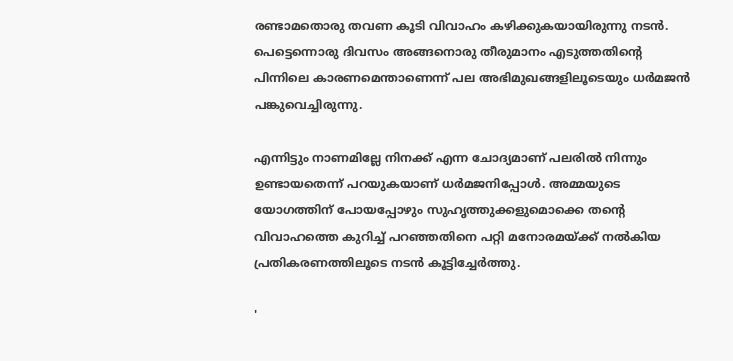രണ്ടാമതൊരു തവണ കൂടി വിവാഹം കഴിക്കുകയായിരുന്നു നടന്‍. പെട്ടെന്നൊരു ദിവസം അങ്ങനൊരു തീരുമാനം എടുത്തതിന്റെ പിന്നിലെ കാരണമെന്താണെന്ന് പല അഭിമുഖങ്ങളിലൂടെയും ധര്‍മജന്‍ പങ്കുവെച്ചിരുന്നു.

എന്നിട്ടും നാണമില്ലേ നിനക്ക് എന്ന ചോദ്യമാണ് പലരില്‍ നിന്നും ഉണ്ടായതെന്ന് പറയുകയാണ് ധര്‍മജനിപ്പോള്‍. അമ്മയുടെ യോഗത്തിന് പോയപ്പോഴും സുഹൃത്തുക്കളുമൊക്കെ തന്റെ വിവാഹത്തെ കുറിച്ച് പറഞ്ഞതിനെ പറ്റി മനോരമയ്ക്ക് നല്‍കിയ പ്രതികരണത്തിലൂടെ നടന്‍ കൂട്ടിച്ചേര്‍ത്തു.

'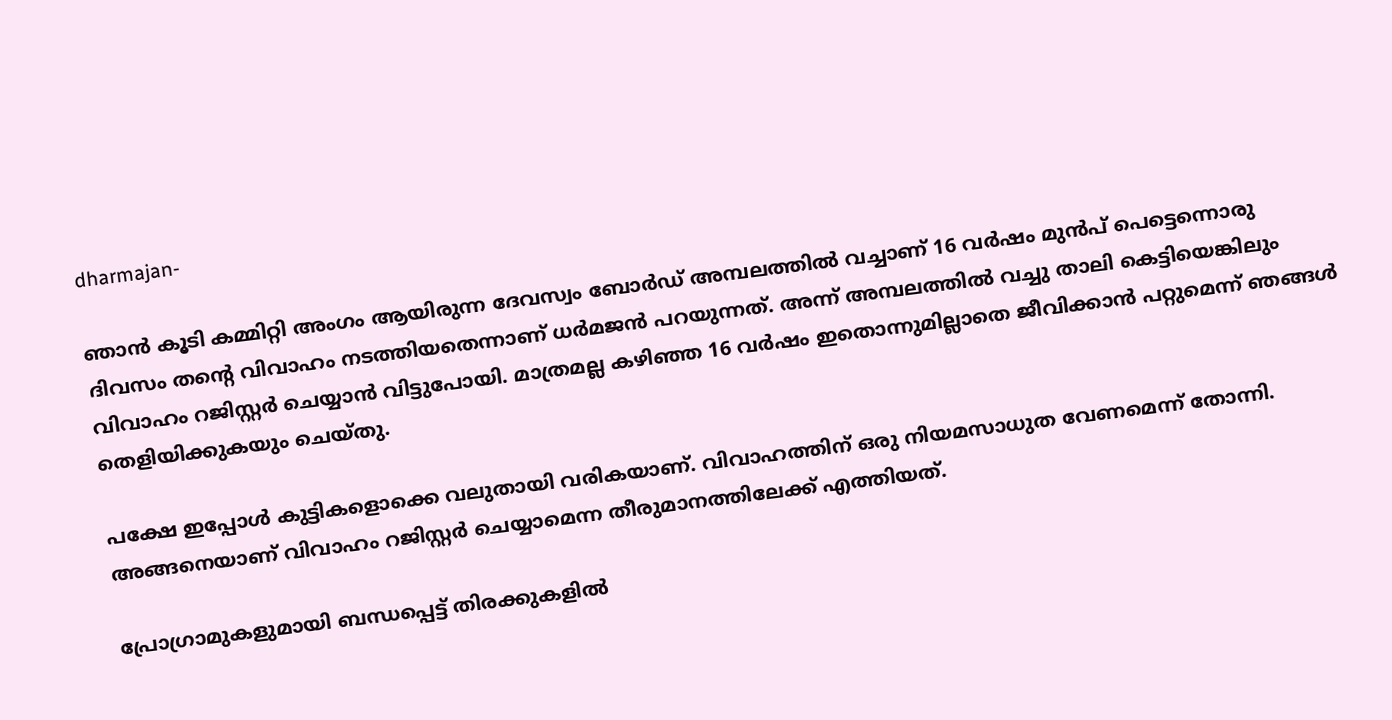dharmajan-

ഞാന്‍ കൂടി കമ്മിറ്റി അംഗം ആയിരുന്ന ദേവസ്വം ബോര്‍ഡ് അമ്പലത്തില്‍ വച്ചാണ് 16 വര്‍ഷം മുന്‍പ് പെട്ടെന്നൊരു ദിവസം തന്റെ വിവാഹം നടത്തിയതെന്നാണ് ധര്‍മജന്‍ പറയുന്നത്. അന്ന് അമ്പലത്തില്‍ വച്ചു താലി കെട്ടിയെങ്കിലും വിവാഹം റജിസ്റ്റര്‍ ചെയ്യാന്‍ വിട്ടുപോയി. മാത്രമല്ല കഴിഞ്ഞ 16 വര്‍ഷം ഇതൊന്നുമില്ലാതെ ജീവിക്കാന്‍ പറ്റുമെന്ന് ഞങ്ങള്‍ തെളിയിക്കുകയും ചെയ്തു.

പക്ഷേ ഇപ്പോള്‍ കുട്ടികളൊക്കെ വലുതായി വരികയാണ്. വിവാഹത്തിന് ഒരു നിയമസാധുത വേണമെന്ന് തോന്നി. അങ്ങനെയാണ് വിവാഹം റജിസ്റ്റര്‍ ചെയ്യാമെന്ന തീരുമാനത്തിലേക്ക് എത്തിയത്.

പ്രോഗ്രാമുകളുമായി ബന്ധപ്പെട്ട് തിരക്കുകളില്‍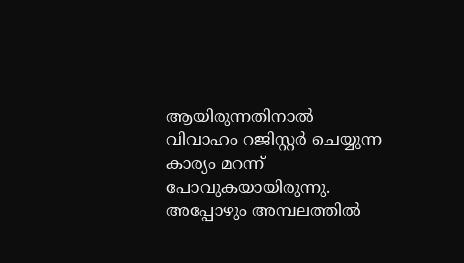ആയിരുന്നതിനാല്‍ വിവാഹം റജിസ്റ്റര്‍ ചെയ്യുന്ന കാര്യം മറന്ന് പോവുകയായിരുന്നു. അപ്പോഴും അമ്പലത്തില്‍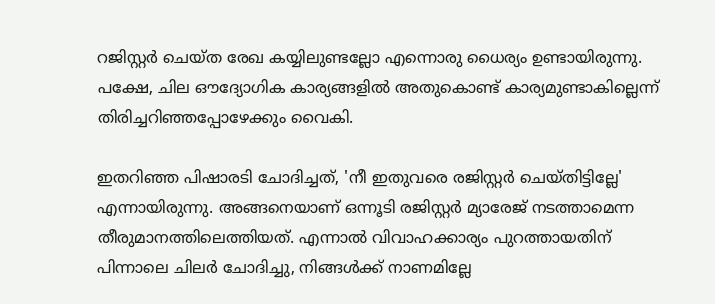റജിസ്റ്റര്‍ ചെയ്ത രേഖ കയ്യിലുണ്ടല്ലോ എന്നൊരു ധൈര്യം ഉണ്ടായിരുന്നു. പക്ഷേ, ചില ഔദ്യോഗിക കാര്യങ്ങളില്‍ അതുകൊണ്ട് കാര്യമുണ്ടാകില്ലെന്ന് തിരിച്ചറിഞ്ഞപ്പോഴേക്കും വൈകി.

ഇതറിഞ്ഞ പിഷാരടി ചോദിച്ചത്, 'നീ ഇതുവരെ രജിസ്റ്റര്‍ ചെയ്തിട്ടില്ലേ' എന്നായിരുന്നു. അങ്ങനെയാണ് ഒന്നൂടി രജിസ്റ്റര്‍ മ്യാരേജ് നടത്താമെന്ന തീരുമാനത്തിലെത്തിയത്. എന്നാല്‍ വിവാഹക്കാര്യം പുറത്തായതിന് പിന്നാലെ ചിലര്‍ ചോദിച്ചു, നിങ്ങള്‍ക്ക് നാണമില്ലേ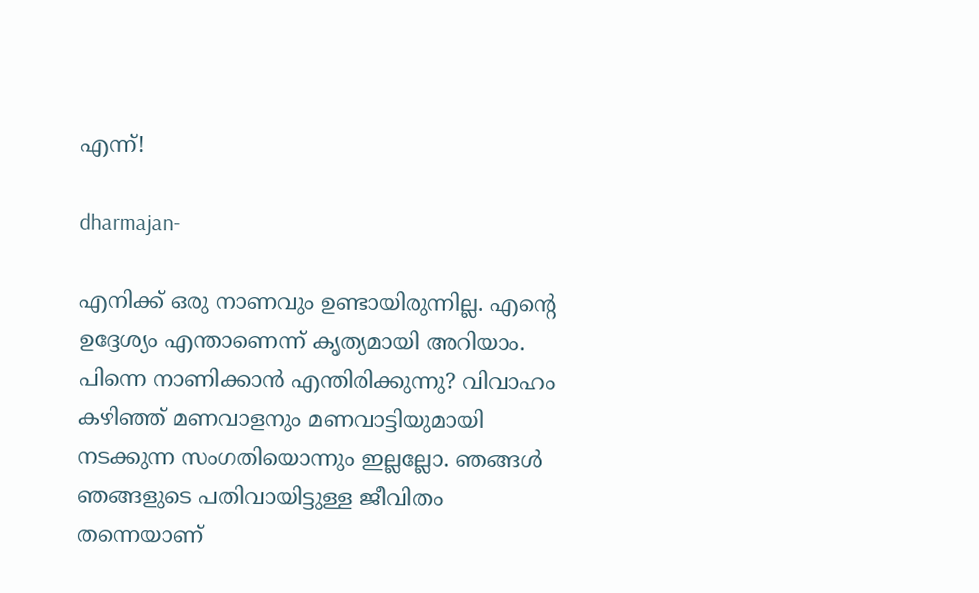എന്ന്!

dharmajan-

എനിക്ക് ഒരു നാണവും ഉണ്ടായിരുന്നില്ല. എന്റെ ഉദ്ദേശ്യം എന്താണെന്ന് കൃത്യമായി അറിയാം. പിന്നെ നാണിക്കാന്‍ എന്തിരിക്കുന്നു? വിവാഹം കഴിഞ്ഞ് മണവാളനും മണവാട്ടിയുമായി നടക്കുന്ന സംഗതിയൊന്നും ഇല്ലല്ലോ. ഞങ്ങള്‍ ഞങ്ങളുടെ പതിവായിട്ടുള്ള ജീവിതം തന്നെയാണ്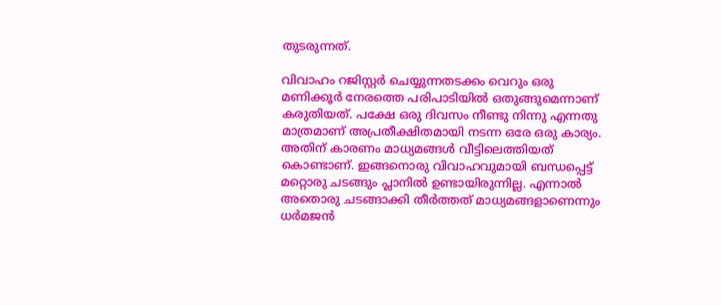തുടരുന്നത്.

വിവാഹം റജിസ്റ്റര്‍ ചെയ്യുന്നതടക്കം വെറും ഒരു മണിക്കൂര്‍ നേരത്തെ പരിപാടിയില്‍ ഒതുങ്ങുമെന്നാണ് കരുതിയത്. പക്ഷേ ഒരു ദിവസം നീണ്ടു നിന്നു എന്നതു മാത്രമാണ് അപ്രതീക്ഷിതമായി നടന്ന ഒരേ ഒരു കാര്യം. അതിന് കാരണം മാധ്യമങ്ങള്‍ വീട്ടിലെത്തിയത് കൊണ്ടാണ്. ഇങ്ങനൊരു വിവാഹവുമായി ബന്ധപ്പെട്ട് മറ്റൊരു ചടങ്ങും പ്ലാനില്‍ ഉണ്ടായിരുന്നില്ല. എന്നാല്‍ അതൊരു ചടങ്ങാക്കി തീര്‍ത്തത് മാധ്യമങ്ങളാണെന്നും ധര്‍മജന്‍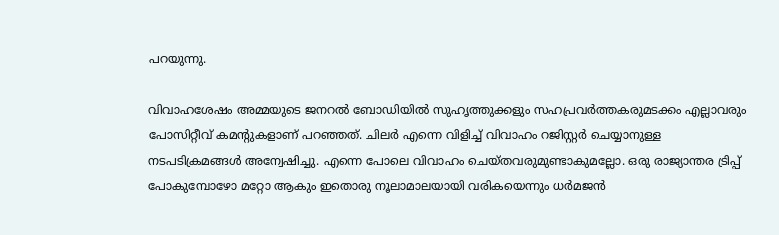പറയുന്നു.

വിവാഹശേഷം അമ്മയുടെ ജനറല്‍ ബോഡിയില്‍ സുഹൃത്തുക്കളും സഹപ്രവര്‍ത്തകരുമടക്കം എല്ലാവരും പോസിറ്റീവ് കമന്റുകളാണ് പറഞ്ഞത്. ചിലര്‍ എന്നെ വിളിച്ച് വിവാഹം റജിസ്റ്റര്‍ ചെയ്യാനുള്ള നടപടിക്രമങ്ങള്‍ അന്വേഷിച്ചു. എന്നെ പോലെ വിവാഹം ചെയ്തവരുമുണ്ടാകുമല്ലോ. ഒരു രാജ്യാന്തര ട്രിപ്പ് പോകുമ്പോഴോ മറ്റോ ആകും ഇതൊരു നൂലാമാലയായി വരികയെന്നും ധര്‍മജന്‍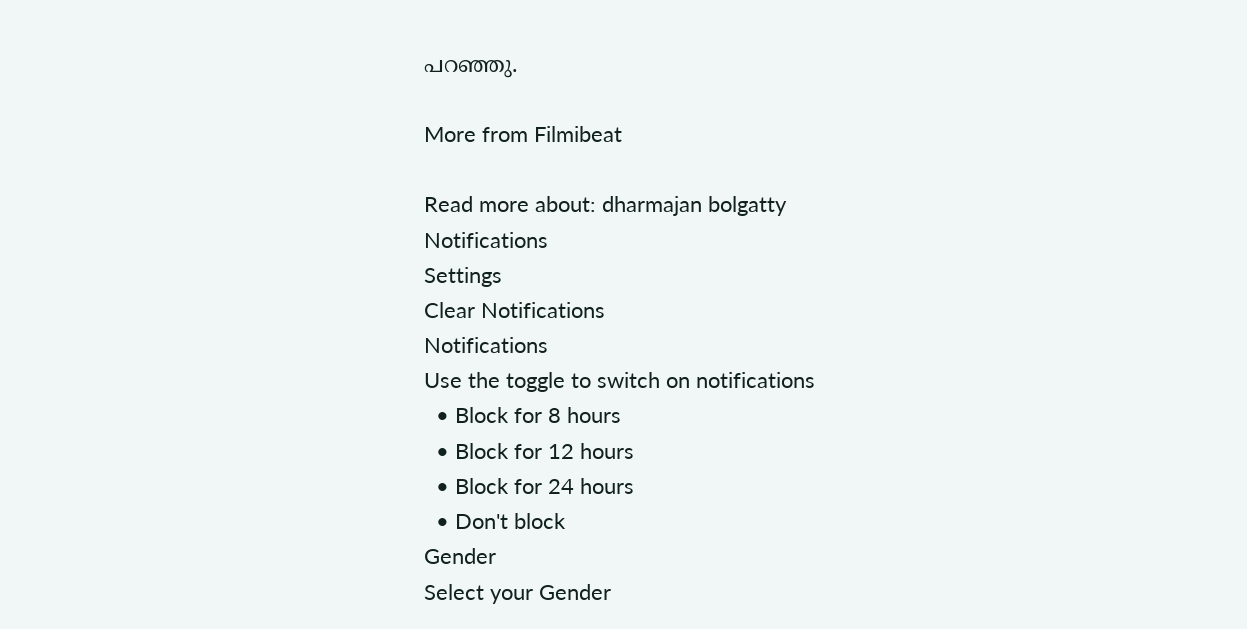പറഞ്ഞു.

More from Filmibeat

Read more about: dharmajan bolgatty
Notifications
Settings
Clear Notifications
Notifications
Use the toggle to switch on notifications
  • Block for 8 hours
  • Block for 12 hours
  • Block for 24 hours
  • Don't block
Gender
Select your Gender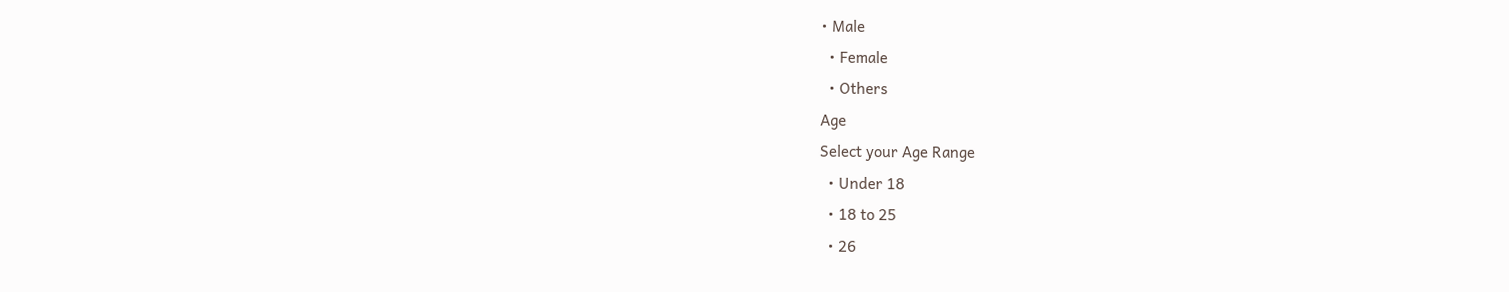• Male
  • Female
  • Others
Age
Select your Age Range
  • Under 18
  • 18 to 25
  • 26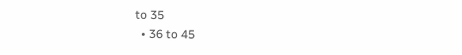to 35
  • 36 to 45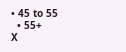• 45 to 55
  • 55+
X